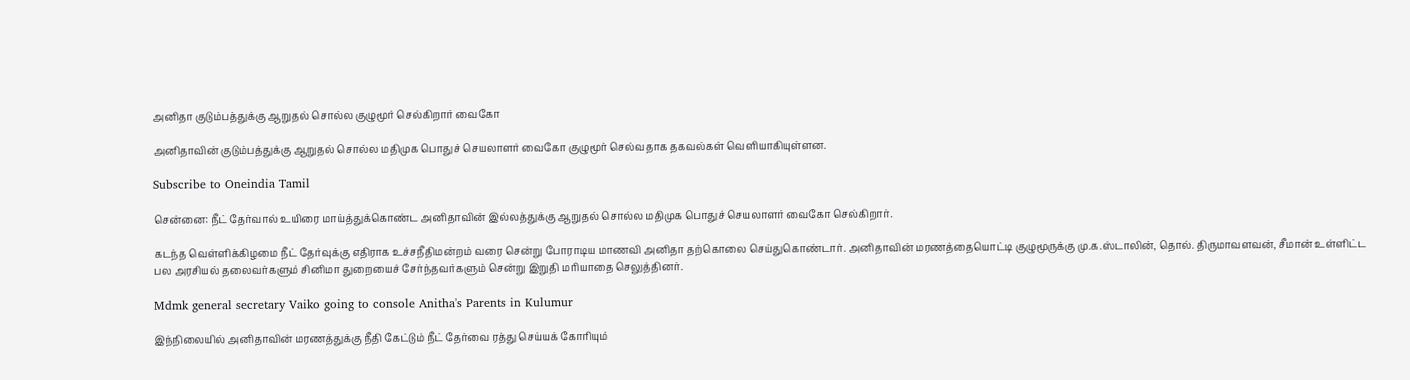அனிதா குடும்பத்துக்கு ஆறுதல் சொல்ல குழுமூர் செல்கிறார் வைகோ

அனிதாவின் குடும்பத்துக்கு ஆறுதல் சொல்ல மதிமுக பொதுச் செயலாளர் வைகோ குழுமூர் செல்வதாக தகவல்கள் வெளியாகியுள்ளன.

Subscribe to Oneindia Tamil

சென்னை: நீட் தேர்வால் உயிரை மாய்த்துக்கொண்ட அனிதாவின் இல்லத்துக்கு ஆறுதல் சொல்ல மதிமுக பொதுச் செயலாளர் வைகோ செல்கிறார்.

கடந்த வெள்ளிக்கிழமை நீட் தேர்வுக்கு எதிராக உச்சநீதிமன்றம் வரை சென்று போராடிய மாணவி அனிதா தற்கொலை செய்துகொண்டார். அனிதாவின் மரணத்தையொட்டி குழுமூருக்கு மு.க.ஸ்டாலின், தொல். திருமாவளவன், சீமான் உள்ளிட்ட பல அரசியல் தலைவர்களும் சினிமா துறையைச் சேர்ந்தவர்களும் சென்று இறுதி மரியாதை செலுத்தினர்.

Mdmk general secretary Vaiko going to console Anitha's Parents in Kulumur

இந்நிலையில் அனிதாவின் மரணத்துக்கு நீதி கேட்டும் நீட் தேர்வை ரத்து செய்யக் கோரியும்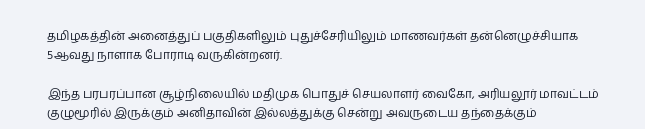தமிழகத்தின் அனைத்துப் பகுதிகளிலும் புதுச்சேரியிலும் மாணவர்கள் தன்னெழுச்சியாக 5ஆவது நாளாக போராடி வருகின்றனர்.

இந்த பரபரப்பான சூழ்நிலையில் மதிமுக பொதுச் செயலாளர் வைகோ, அரியலூர் மாவட்டம் குழுமூரில் இருக்கும் அனிதாவின் இல்லத்துக்கு சென்று அவருடைய தந்தைக்கும்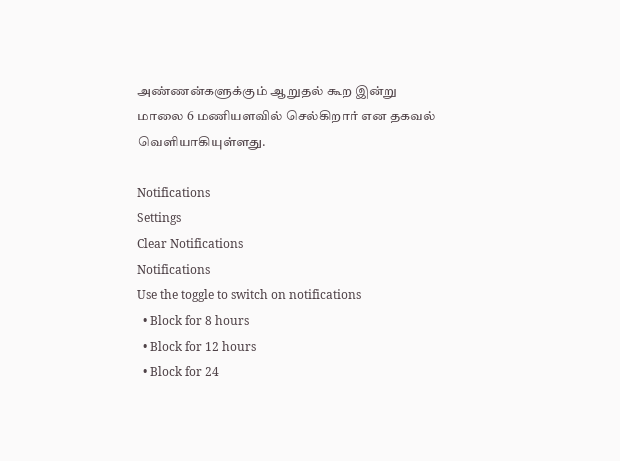அண்ணன்களுக்கும் ஆறுதல் கூற இன்று மாலை 6 மணியளவில் செல்கிறார் என தகவல் வெளியாகியுள்ளது.

Notifications
Settings
Clear Notifications
Notifications
Use the toggle to switch on notifications
  • Block for 8 hours
  • Block for 12 hours
  • Block for 24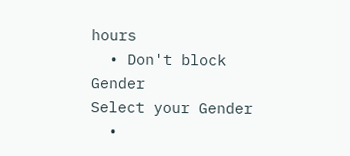hours
  • Don't block
Gender
Select your Gender
  •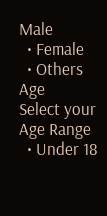Male
  • Female
  • Others
Age
Select your Age Range
  • Under 18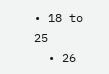• 18 to 25
  • 26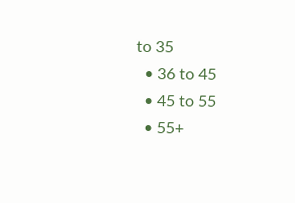to 35
  • 36 to 45
  • 45 to 55
  • 55+